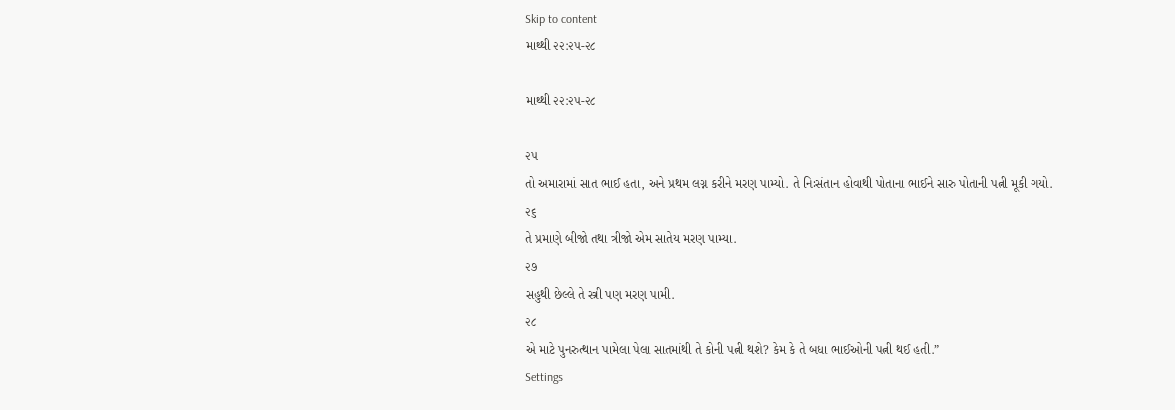Skip to content
માથ્થી ૨૨:૨૫-૨૮

માથ્થી ૨૨:૨૫-૨૮

૨૫
તો અમારામાં સાત ભાઈ હતા, અને પ્રથમ લગ્ન કરીને મરણ પામ્યો. તે નિઃસંતાન હોવાથી પોતાના ભાઈને સારુ પોતાની પત્ની મૂકી ગયો.
૨૬
તે પ્રમાણે બીજો તથા ત્રીજો એમ સાતેય મરણ પામ્યા.
૨૭
સહુથી છેલ્લે તે સ્ત્રી પણ મરણ પામી.
૨૮
એ માટે પુનરુત્થાન પામેલા પેલા સાતમાંથી તે કોની પત્ની થશે? કેમ કે તે બધા ભાઈઓની પત્ની થઈ હતી.”
Settings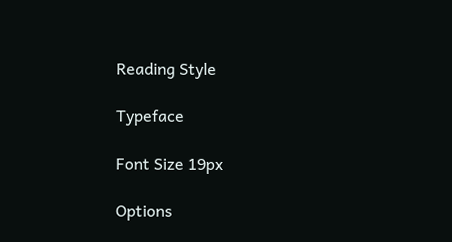Reading Style

Typeface

Font Size 19px

Options